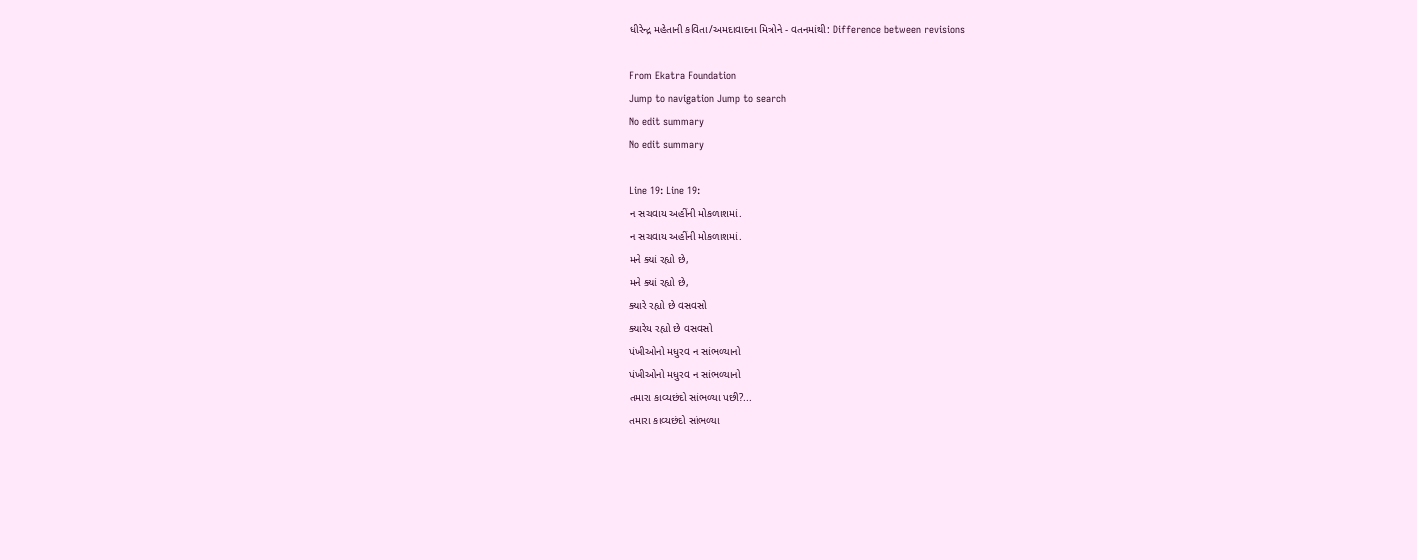ધીરેન્દ્ર મહેતાની કવિતા/અમદાવાદના મિત્રોને - વતનમાંથી: Difference between revisions

From Ekatra Foundation
Jump to navigation Jump to search
No edit summary
No edit summary

Line 19: Line 19:
ન સચવાય અહીંની મોકળાશમાં.
ન સચવાય અહીંની મોકળાશમાં.
મને ક્યાં રહ્યો છે,
મને ક્યાં રહ્યો છે,
ક્યારે રહ્યો છે વસવસો
ક્યારેય રહ્યો છે વસવસો
પંખીઓનો મધુરવ ન સાંભળ્યાનો
પંખીઓનો મધુરવ ન સાંભળ્યાનો
તમારા કાવ્યછંદો સાંભળ્યા પછી?...
તમારા કાવ્યછંદો સાંભળ્યા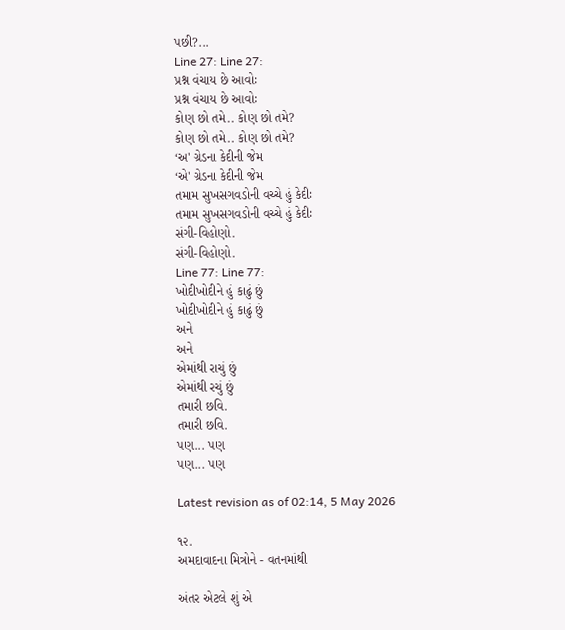પછી?...
Line 27: Line 27:
પ્રશ્ન વંચાય છે આવોઃ
પ્રશ્ન વંચાય છે આવોઃ
કોણ છો તમે.. કોણ છો તમે?
કોણ છો તમે.. કોણ છો તમે?
‘અ' ગ્રેડના કેદીની જેમ
‘એ' ગ્રેડના કેદીની જેમ
તમામ સુખસગવડોની વચ્ચે હું કેદીઃ
તમામ સુખસગવડોની વચ્ચે હું કેદીઃ
સંગી-વિહોણો.
સંગી-વિહોણો.
Line 77: Line 77:
ખોદીખોદીને હું કાઢું છું
ખોદીખોદીને હું કાઢું છું
અને
અને
એમાંથી રાચું છું
એમાંથી રચું છું
તમારી છવિ.
તમારી છવિ.
પણ... પણ
પણ... પણ

Latest revision as of 02:14, 5 May 2026

૧૨.
અમદાવાદના મિત્રોને - વતનમાંથી

અંતર એટલે શું એ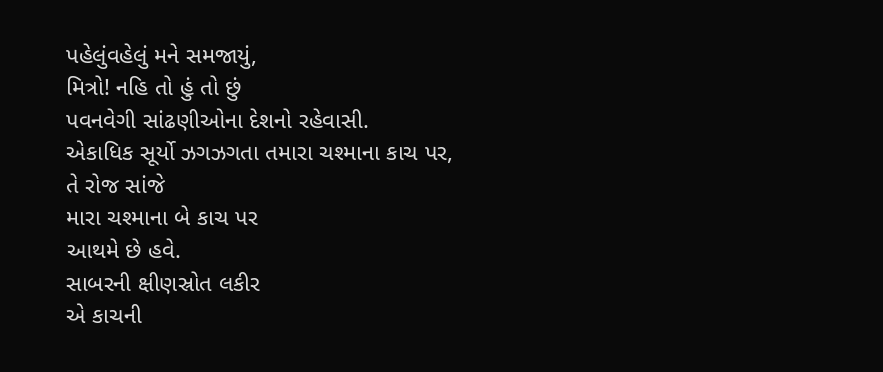પહેલુંવહેલું મને સમજાયું,
મિત્રો! નહિ તો હું તો છું
પવનવેગી સાંઢણીઓના દેશનો રહેવાસી.
એકાધિક સૂર્યો ઝગઝગતા તમારા ચશ્માના કાચ પર,
તે રોજ સાંજે
મારા ચશ્માના બે કાચ પર
આથમે છે હવે.
સાબરની ક્ષીણસ્રોત લકીર
એ કાચની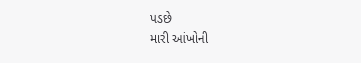પડછે
મારી આંખોની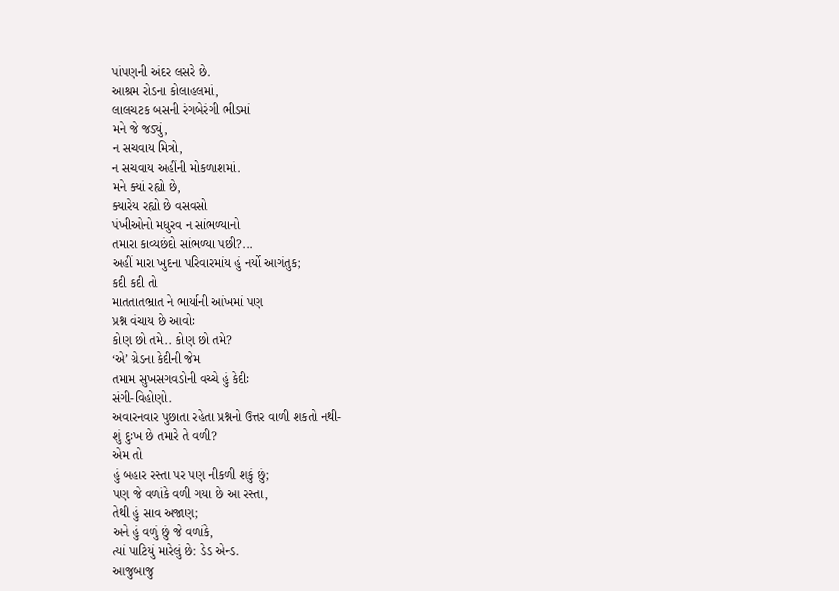પાંપણની અંદર લસરે છે.
આશ્રમ રોડના કોલાહલમાં,
લાલચટક બસની રંગબેરંગી ભીડમાં
મને જે જડ્યું,
ન સચવાય મિત્રો,
ન સચવાય અહીંની મોકળાશમાં.
મને ક્યાં રહ્યો છે,
ક્યારેય રહ્યો છે વસવસો
પંખીઓનો મધુરવ ન સાંભળ્યાનો
તમારા કાવ્યછંદો સાંભળ્યા પછી?...
અહીં મારા ખુદના પરિવારમાંય હું નર્યો આગંતુક;
કદી કદી તો
માતતાતભ્રાત ને ભાર્યાની આંખમાં પણ
પ્રશ્ન વંચાય છે આવોઃ
કોણ છો તમે.. કોણ છો તમે?
‘એ’ ગ્રેડના કેદીની જેમ
તમામ સુખસગવડોની વચ્ચે હું કેદીઃ
સંગી-વિહોણો.
અવારનવાર પુછાતા રહેતા પ્રશ્નનો ઉત્તર વાળી શકતો નથી-
શું દુઃખ છે તમારે તે વળી?
એમ તો
હું બહાર રસ્તા પર પણ નીકળી શકું છું;
પણ જે વળાંકે વળી ગયા છે આ રસ્તા,
તેથી હું સાવ અજાણ;
અને હું વળું છું જે વળાંકે,
ત્યાં પાટિયું મારેલું છે: ડેડ એન્ડ.
આજુબાજુ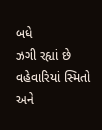બધે
ઝગી રહ્યાં છે વહેવારિયાં સ્મિતો
અને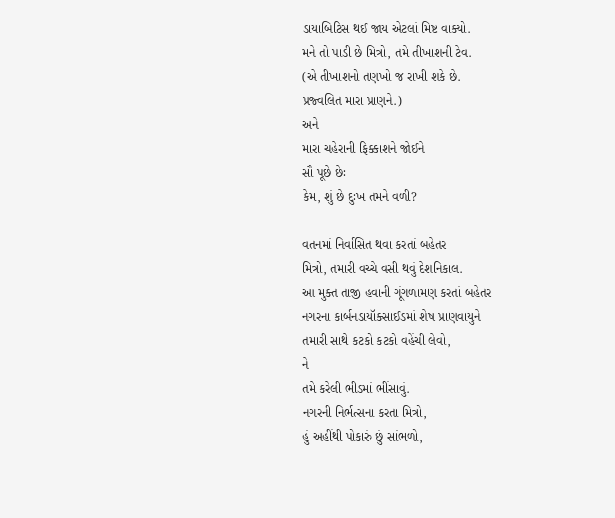ડાયાબિટિસ થઈ જાય એટલાં મિષ્ટ વાક્યો.
મને તો પાડી છે મિત્રો, તમે તીખાશની ટેવ.
(એ તીખાશનો તણખો જ રાખી શકે છે.
પ્રજ્વલિત મારા પ્રાણને.)
અને
મારા ચહેરાની ફિક્કાશને જોઈને
સૌ પૂછે છેઃ
કેમ, શું છે દુઃખ તમને વળી?

વતનમાં નિર્વાસિત થવા કરતાં બહેતર
મિત્રો, તમારી વચ્ચે વસી થવું દેશનિકાલ.
આ મુક્ત તાજી હવાની ગૂંગળામણ કરતાં બહેતર
નગરના કાર્બનડાયૉક્સાઈડમાં શેષ પ્રાણવાયુને
તમારી સાથે કટકો કટકો વહેંચી લેવો,
ને
તમે કરેલી ભીડમાં ભીંસાવું.
નગરની નિર્ભત્સના કરતા મિત્રો,
હું અહીંથી પોકારું છું સાંભળો,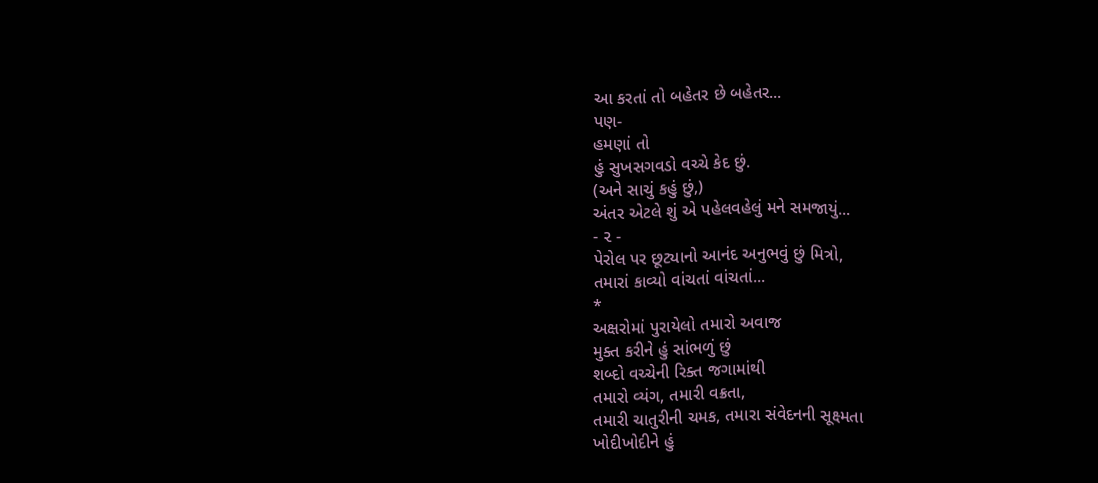આ કરતાં તો બહેતર છે બહેતર...
પણ-
હમણાં તો
હું સુખસગવડો વચ્ચે કેદ છું.
(અને સાચું કહું છું,)
અંતર એટલે શું એ પહેલવહેલું મને સમજાયું...
- ૨ -
પેરોલ પર છૂટ્યાનો આનંદ અનુભવું છું મિત્રો,
તમારાં કાવ્યો વાંચતાં વાંચતાં...
*
અક્ષરોમાં પુરાયેલો તમારો અવાજ
મુક્ત કરીને હું સાંભળું છું
શબ્દો વચ્ચેની રિક્ત જગામાંથી
તમારો વ્યંગ, તમારી વક્રતા,
તમારી ચાતુરીની ચમક, તમારા સંવેદનની સૂક્ષ્મતા
ખોદીખોદીને હું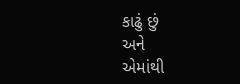કાઢું છું
અને
એમાંથી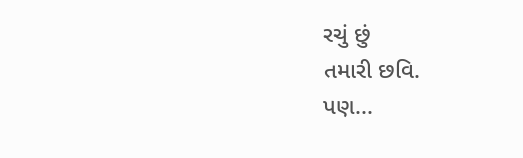રચું છું
તમારી છવિ.
પણ...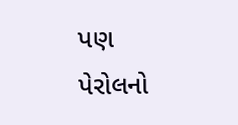પણ
પેરોલનો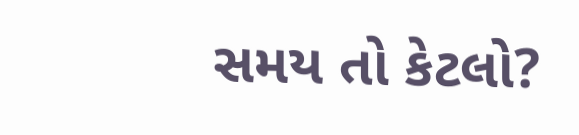સમય તો કેટલો?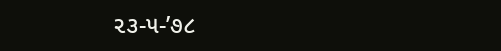૨૩-૫-’૭૮